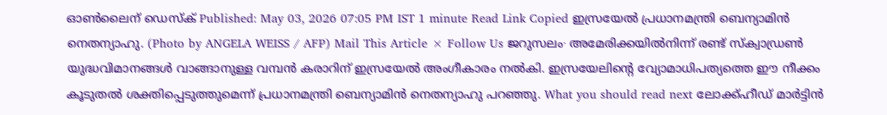ഓൺലൈന് ഡെസ്ക് Published: May 03, 2026 07:05 PM IST 1 minute Read Link Copied ഇസ്രയേൽ പ്രധാനമന്ത്രി ബെന്യാമിൻ നെതന്യാഹു. (Photo by ANGELA WEISS / AFP) Mail This Article × Follow Us ജറുസലം∙ അമേരിക്കയിൽനിന്ന് രണ്ട് സ്ക്വാഡ്രൺ യുദ്ധവിമാനങ്ങൾ വാങ്ങാനുള്ള വമ്പൻ കരാറിന് ഇസ്രയേൽ അംഗീകാരം നൽകി. ഇസ്രയേലിന്റെ വ്യോമാധിപത്യത്തെ ഈ നീക്കം കൂടുതൽ ശക്തിപ്പെടുത്തുമെന്ന് പ്രധാനമന്ത്രി ബെന്യാമിൻ നെതന്യാഹു പറഞ്ഞു. What you should read next ലോക്ക്ഹീഡ് മാർട്ടിൻ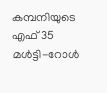കമ്പനിയുടെ എഫ് 35 മൾട്ടി-റോൾ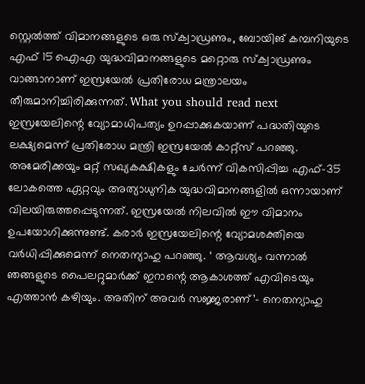സ്റ്റെൽത്ത് വിമാനങ്ങളുടെ ഒരു സ്ക്വാഡ്രണും, ബോയിങ് കമ്പനിയുടെ എഫ് 15 ഐഎ യുദ്ധവിമാനങ്ങളുടെ മറ്റൊരു സ്ക്വാഡ്രണും വാങ്ങാനാണ് ഇസ്രയേൽ പ്രതിരോധ മന്ത്രാലയം തീരുമാനിച്ചിരിക്കുന്നത്. What you should read next ഇസ്രയേലിന്റെ വ്യോമാധിപത്യം ഉറപ്പാക്കുകയാണ് പദ്ധതിയുടെ ലക്ഷ്യമെന്ന് പ്രതിരോധ മന്ത്രി ഇസ്രയേൽ കാറ്റ്സ് പറഞ്ഞു. അമേരിക്കയും മറ്റ് സഖ്യകക്ഷികളും ചേർന്ന് വികസിപ്പിച്ച എഫ്-35 ലോകത്തെ ഏറ്റവും അത്യാധുനിക യുദ്ധവിമാനങ്ങളിൽ ഒന്നായാണ് വിലയിരുത്തപ്പെടുന്നത്. ഇസ്രയേൽ നിലവിൽ ഈ വിമാനം ഉപയോഗിക്കുന്നുണ്ട്. കരാർ ഇസ്രയേലിന്റെ വ്യോമശക്തിയെ വർധിപ്പിക്കുമെന്ന് നെതന്യാഹു പറഞ്ഞു. ‘ ആവശ്യം വന്നാൽ ഞങ്ങളുടെ പൈലറ്റുമാർക്ക് ഇറാന്റെ ആകാശത്ത് എവിടെയും എത്താൻ കഴിയും. അതിന് അവർ സജ്ജരാണ്’– നെതന്യാഹു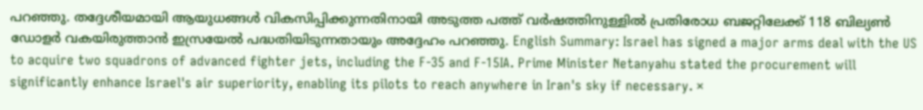പറഞ്ഞു. തദ്ദേശീയമായി ആയുധങ്ങൾ വികസിപ്പിക്കുന്നതിനായി അടുത്ത പത്ത് വർഷത്തിനുള്ളിൽ പ്രതിരോധ ബജറ്റിലേക്ക് 118 ബില്യൺ ഡോളർ വകയിരുത്താൻ ഇസ്രയേൽ പദ്ധതിയിടുന്നതായും അദ്ദേഹം പറഞ്ഞു. English Summary: Israel has signed a major arms deal with the US to acquire two squadrons of advanced fighter jets, including the F-35 and F-15IA. Prime Minister Netanyahu stated the procurement will significantly enhance Israel's air superiority, enabling its pilots to reach anywhere in Iran's sky if necessary. ×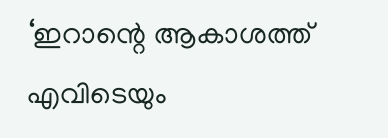‘ഇറാന്റെ ആകാശത്ത് എവിടെയും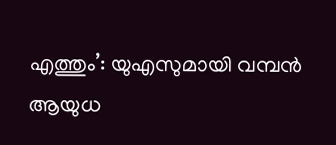എത്തും’: യുഎസുമായി വമ്പൻ ആയുധ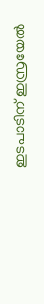ഇടപാടിന് ഇസ്രയേൽ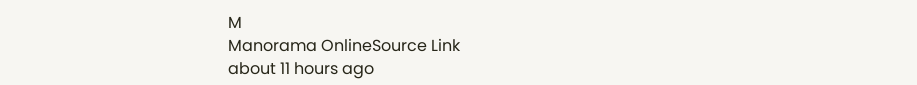M
Manorama OnlineSource Link
about 11 hours ago